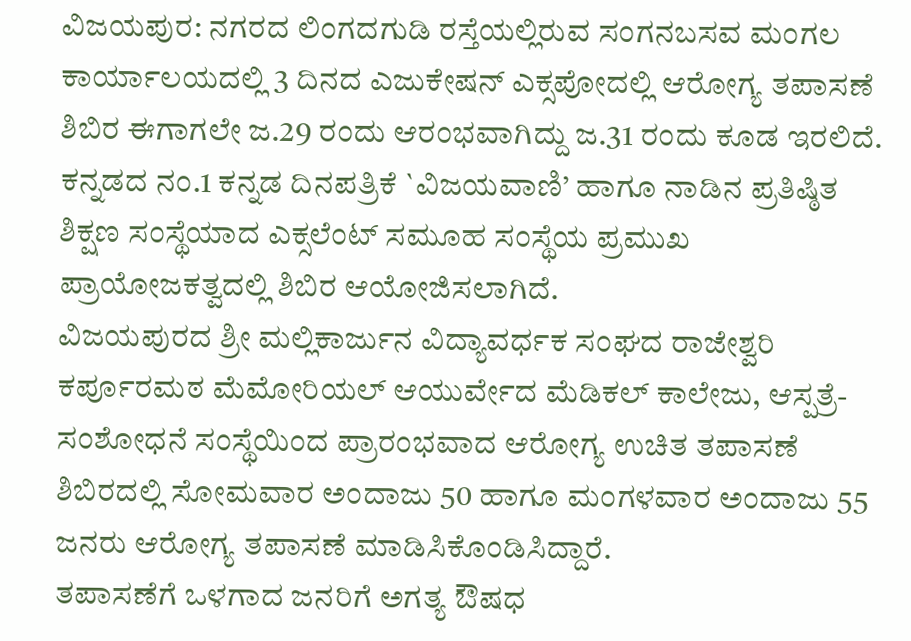ವಿಜಯಪುರ: ನಗರದ ಲಿಂಗದಗುಡಿ ರಸ್ತೆಯಲ್ಲಿರುವ ಸಂಗನಬಸವ ಮಂಗಲ ಕಾರ್ಯಾಲಯದಲ್ಲಿ 3 ದಿನದ ಎಜುಕೇಷನ್ ಎಕ್ಸಪೋದಲ್ಲಿ ಆರೋಗ್ಯ ತಪಾಸಣೆ ಶಿಬಿರ ಈಗಾಗಲೇ ಜ.29 ರಂದು ಆರಂಭವಾಗಿದ್ದು ಜ.31 ರಂದು ಕೂಡ ಇರಲಿದೆ.
ಕನ್ನಡದ ನಂ.1 ಕನ್ನಡ ದಿನಪತ್ರಿಕೆ `ವಿಜಯವಾಣಿ’ ಹಾಗೂ ನಾಡಿನ ಪ್ರತಿಷ್ಠಿತ ಶಿಕ್ಷಣ ಸಂಸ್ಥೆಯಾದ ಎಕ್ಸಲೆಂಟ್ ಸಮೂಹ ಸಂಸ್ಥೆಯ ಪ್ರಮುಖ ಪ್ರಾಯೋಜಕತ್ವದಲ್ಲಿ ಶಿಬಿರ ಆಯೋಜಿಸಲಾಗಿದೆ.
ವಿಜಯಪುರದ ಶ್ರೀ ಮಲ್ಲಿಕಾರ್ಜುನ ವಿದ್ಯಾವರ್ಧಕ ಸಂಘದ ರಾಜೇಶ್ವರಿ ಕರ್ಪೂರಮಠ ಮೆಮೋರಿಯಲ್ ಆಯುರ್ವೇದ ಮೆಡಿಕಲ್ ಕಾಲೇಜು, ಆಸ್ಪತ್ರೆ- ಸಂಶೋಧನೆ ಸಂಸ್ಥೆಯಿಂದ ಪ್ರಾರಂಭವಾದ ಆರೋಗ್ಯ ಉಚಿತ ತಪಾಸಣೆ ಶಿಬಿರದಲ್ಲಿ ಸೋಮವಾರ ಅಂದಾಜು 50 ಹಾಗೂ ಮಂಗಳವಾರ ಅಂದಾಜು 55 ಜನರು ಆರೋಗ್ಯ ತಪಾಸಣೆ ಮಾಡಿಸಿಕೊಂಡಿಸಿದ್ದಾರೆ.
ತಪಾಸಣೆಗೆ ಒಳಗಾದ ಜನರಿಗೆ ಅಗತ್ಯ ಔಷಧ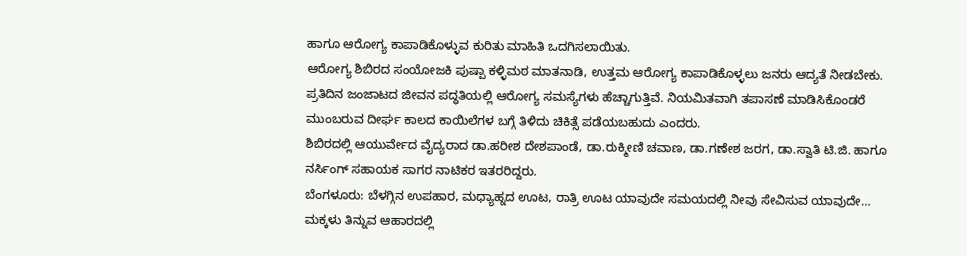ಹಾಗೂ ಆರೋಗ್ಯ ಕಾಪಾಡಿಕೊಳ್ಳುವ ಕುರಿತು ಮಾಹಿತಿ ಒದಗಿಸಲಾಯಿತು.
ಆರೋಗ್ಯ ಶಿಬಿರದ ಸಂಯೋಜಕಿ ಪುಷ್ಪಾ ಕಳ್ಳಿಮಠ ಮಾತನಾಡಿ, ಉತ್ತಮ ಆರೋಗ್ಯ ಕಾಪಾಡಿಕೊಳ್ಳಲು ಜನರು ಆದ್ಯತೆ ನೀಡಬೇಕು. ಪ್ರತಿದಿನ ಜಂಜಾಟದ ಜೀವನ ಪದ್ಧತಿಯಲ್ಲಿ ಆರೋಗ್ಯ ಸಮಸ್ಯೆಗಳು ಹೆಚ್ಚಾಗುತ್ತಿವೆ. ನಿಯಮಿತವಾಗಿ ತಪಾಸಣೆ ಮಾಡಿಸಿಕೊಂಡರೆ ಮುಂಬರುವ ದೀರ್ಘ ಕಾಲದ ಕಾಯಿಲೆಗಳ ಬಗ್ಗೆ ತಿಳಿದು ಚಿಕಿತ್ಸೆ ಪಡೆಯಬಹುದು ಎಂದರು.
ಶಿಬಿರದಲ್ಲಿ ಆಯುರ್ವೇದ ವೈದ್ಯರಾದ ಡಾ.ಹರೀಶ ದೇಶಪಾಂಡೆ, ಡಾ.ರುಕ್ಮೀಣಿ ಚವಾಣ, ಡಾ.ಗಣೇಶ ಜರಗ, ಡಾ.ಸ್ವಾತಿ ಟಿ.ಜಿ. ಹಾಗೂ ನರ್ಸಿಂಗ್ ಸಹಾಯಕ ಸಾಗರ ನಾಟಿಕರ ಇತರರಿದ್ದರು.
ಬೆಂಗಳೂರು: ಬೆಳಗ್ಗಿನ ಉಪಹಾರ, ಮಧ್ಯಾಹ್ನದ ಊಟ, ರಾತ್ರಿ ಊಟ ಯಾವುದೇ ಸಮಯದಲ್ಲಿ ನೀವು ಸೇವಿಸುವ ಯಾವುದೇ…
ಮಕ್ಕಳು ತಿನ್ನುವ ಆಹಾರದಲ್ಲಿ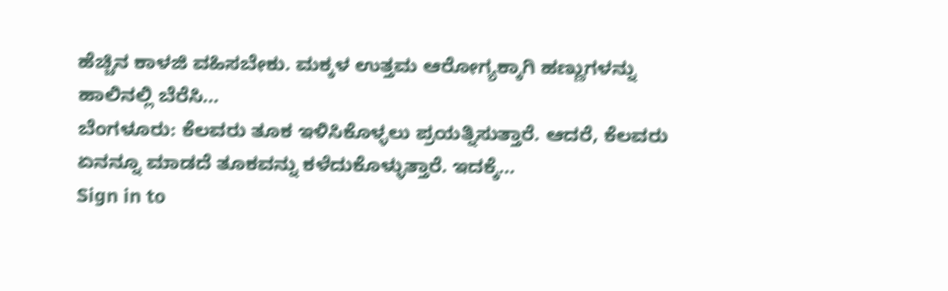ಹೆಚ್ಚಿನ ಕಾಳಜಿ ವಹಿಸಬೇಕು. ಮಕ್ಕಳ ಉತ್ತಮ ಆರೋಗ್ಯಕ್ಕಾಗಿ ಹಣ್ಣುಗಳನ್ನು ಹಾಲಿನಲ್ಲಿ ಬೆರೆಸಿ…
ಬೆಂಗಳೂರು: ಕೆಲವರು ತೂಕ ಇಳಿಸಿಕೊಳ್ಳಲು ಪ್ರಯತ್ನಿಸುತ್ತಾರೆ. ಆದರೆ, ಕೆಲವರು ಏನನ್ನೂ ಮಾಡದೆ ತೂಕವನ್ನು ಕಳೆದುಕೊಳ್ಳುತ್ತಾರೆ. ಇದಕ್ಕೆ…
Sign in to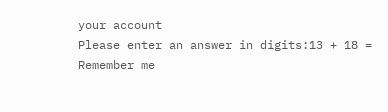your account
Please enter an answer in digits:13 + 18 =
Remember me